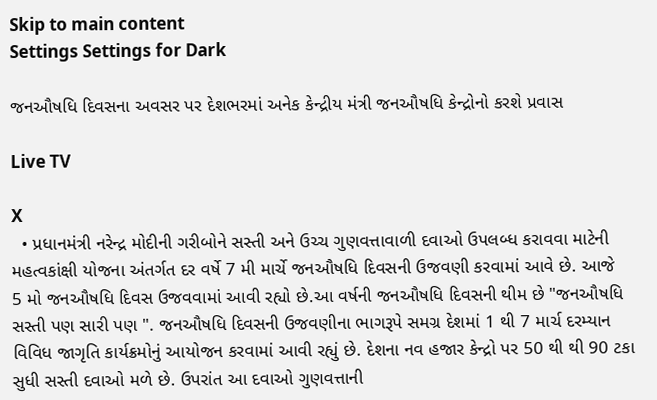Skip to main content
Settings Settings for Dark

જનઔષધિ દિવસના અવસર પર દેશભરમાં અનેક કેન્દ્રીય મંત્રી જનઔષધિ કેન્દ્રોનો કરશે પ્રવાસ

Live TV

X
  • પ્રધાનમંત્રી નરેન્દ્ર મોદીની ગરીબોને સસ્તી અને ઉચ્ચ ગુણવત્તાવાળી દવાઓ ઉપલબ્ધ કરાવવા માટેની મહત્વકાંક્ષી યોજના અંતર્ગત દર વર્ષે 7 મી માર્ચે જનઔષધિ દિવસની ઉજવણી કરવામાં આવે છે. આજે  5 મો જનઔષધિ દિવસ ઉજવવામાં આવી રહ્યો છે.આ વર્ષની જનઔષધિ દિવસની થીમ છે "જનઔષધિ સસ્તી પણ સારી પણ ". જનઔષધિ દિવસની ઉજવણીના ભાગરૂપે સમગ્ર દેશમાં 1 થી 7 માર્ચ દરમ્યાન વિવિધ જાગૃતિ કાર્યક્રમોનું આયોજન કરવામાં આવી રહ્યું છે. દેશના નવ હજાર કેન્દ્રો પર 50 થી થી 90 ટકા સુધી સસ્તી દવાઓ મળે છે. ઉપરાંત આ દવાઓ ગુણવત્તાની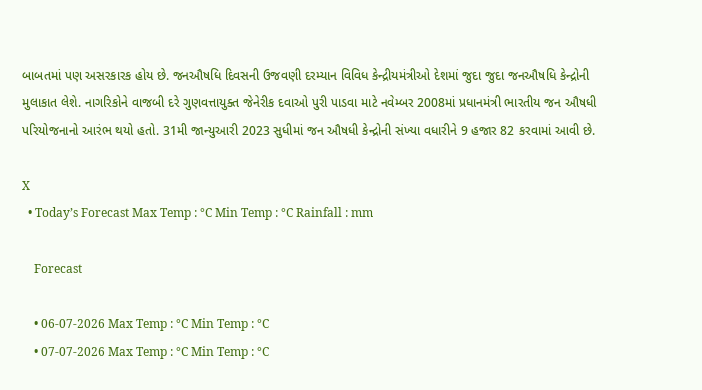બાબતમાં પણ અસરકારક હોય છે. જનઔષધિ દિવસની ઉજવણી દરમ્યાન વિવિધ કેન્દ્રીયમંત્રીઓ દેશમાં જુદા જુદા જનઔષધિ કેન્દ્રોની મુલાકાત લેશે. નાગરિકોને વાજબી દરે ગુણવત્તાયુક્ત જેનેરીક દવાઓ પુરી પાડવા માટે નવેમ્બર 2008માં પ્રધાનમંત્રી ભારતીય જન ઔષધી પરિયોજનાનો આરંભ થયો હતો. 31મી જાન્યુઆરી 2023 સુધીમાં જન ઔષધી કેન્દ્રોની સંખ્યા વધારીને 9 હજાર 82 કરવામાં આવી છે.

X
  • Today’s Forecast Max Temp : °C Min Temp : °C Rainfall : mm

    Forecast

    • 06-07-2026 Max Temp : °C Min Temp : °C
    • 07-07-2026 Max Temp : °C Min Temp : °C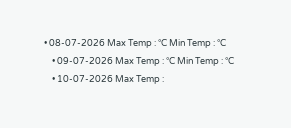• 08-07-2026 Max Temp : °C Min Temp : °C
    • 09-07-2026 Max Temp : °C Min Temp : °C
    • 10-07-2026 Max Temp :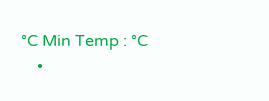°C Min Temp : °C
    •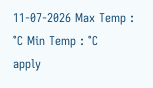11-07-2026 Max Temp : °C Min Temp : °C
apply